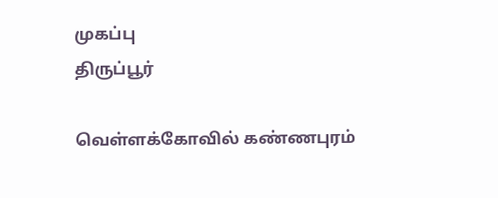முகப்பு
திருப்பூர்

வெள்ளக்கோவில் கண்ணபுரம்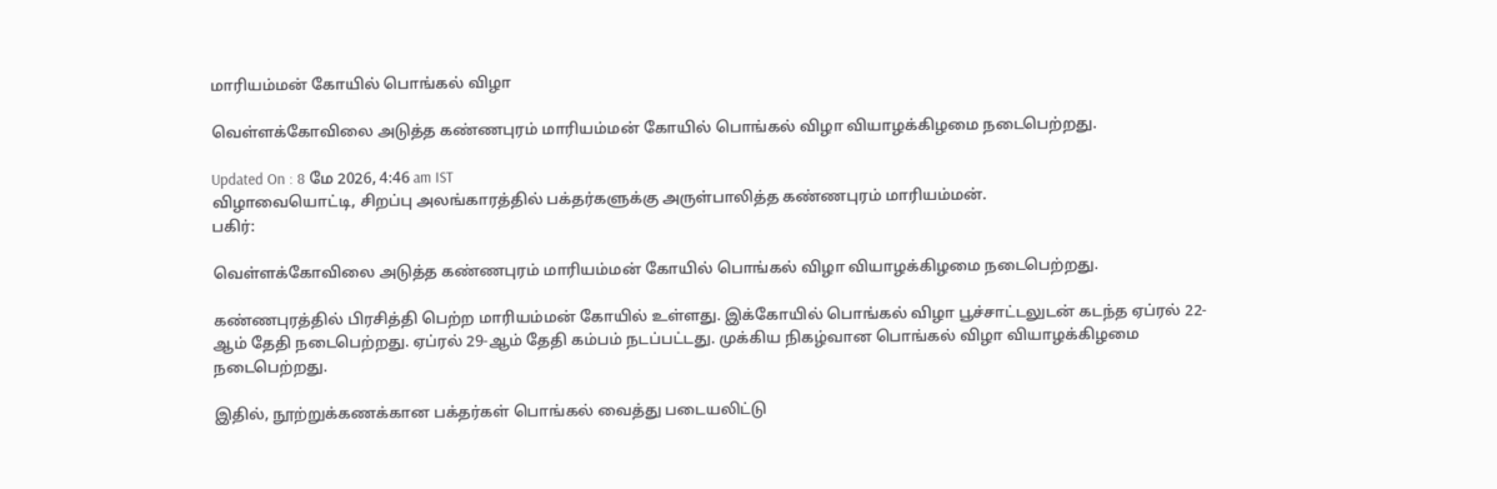மாரியம்மன் கோயில் பொங்கல் விழா

வெள்ளக்கோவிலை அடுத்த கண்ணபுரம் மாரியம்மன் கோயில் பொங்கல் விழா வியாழக்கிழமை நடைபெற்றது.

Updated On : 8 மே 2026, 4:46 am IST
விழாவையொட்டி, சிறப்பு அலங்காரத்தில் பக்தர்களுக்கு அருள்பாலித்த கண்ணபுரம் மாரியம்மன்.
பகிர்:

வெள்ளக்கோவிலை அடுத்த கண்ணபுரம் மாரியம்மன் கோயில் பொங்கல் விழா வியாழக்கிழமை நடைபெற்றது.

கண்ணபுரத்தில் பிரசித்தி பெற்ற மாரியம்மன் கோயில் உள்ளது. இக்கோயில் பொங்கல் விழா பூச்சாட்டலுடன் கடந்த ஏப்ரல் 22-ஆம் தேதி நடைபெற்றது. ஏப்ரல் 29-ஆம் தேதி கம்பம் நடப்பட்டது. முக்கிய நிகழ்வான பொங்கல் விழா வியாழக்கிழமை நடைபெற்றது.

இதில், நூற்றுக்கணக்கான பக்தர்கள் பொங்கல் வைத்து படையலிட்டு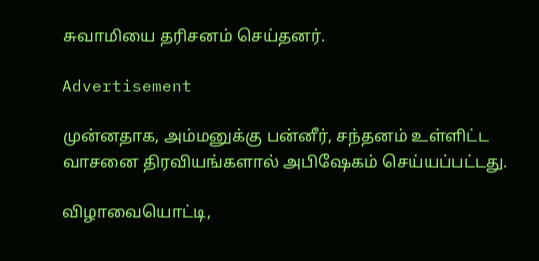சுவாமியை தரிசனம் செய்தனர்.

Advertisement

முன்னதாக, அம்மனுக்கு பன்னீர், சந்தனம் உள்ளிட்ட வாசனை திரவியங்களால் அபிஷேகம் செய்யப்பட்டது.

விழாவையொட்டி,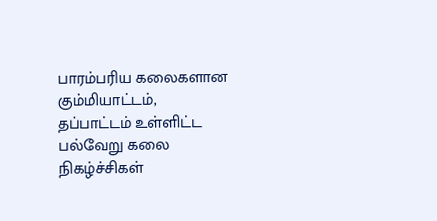பாரம்பரிய கலைகளான கும்மியாட்டம், தப்பாட்டம் உள்ளிட்ட பல்வேறு கலை நிகழ்ச்சிகள்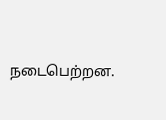நடைபெற்றன.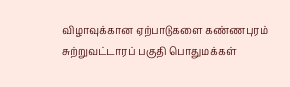விழாவுக்கான ஏற்பாடுகளை கண்ணபுரம் சுற்றுவட்டாரப் பகுதி பொதுமக்கள்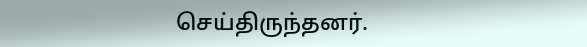செய்திருந்தனர்.